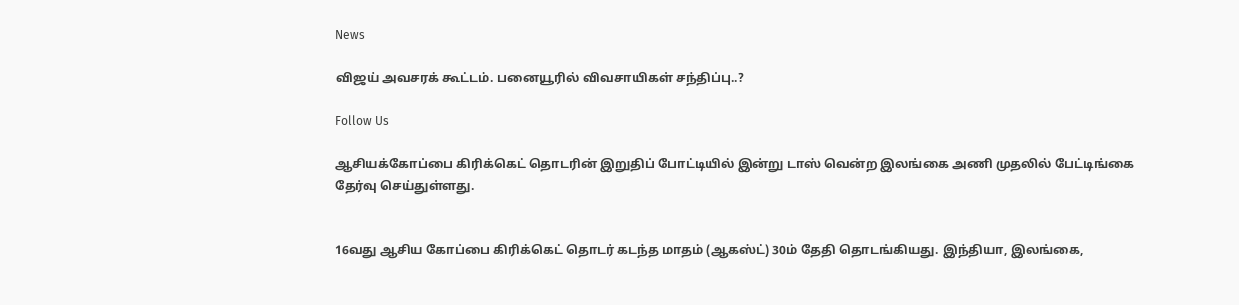News

விஜய் அவசரக் கூட்டம். பனையூரில் விவசாயிகள் சந்திப்பு..?

Follow Us

ஆசியக்கோப்பை கிரிக்கெட் தொடரின் இறுதிப் போட்டியில் இன்று டாஸ் வென்ற இலங்கை அணி முதலில் பேட்டிங்கை தேர்வு செய்துள்ளது.


16வது ஆசிய கோப்பை கிரிக்கெட் தொடர் கடந்த மாதம் (ஆகஸ்ட்) 30ம் தேதி தொடங்கியது. இந்தியா, இலங்கை,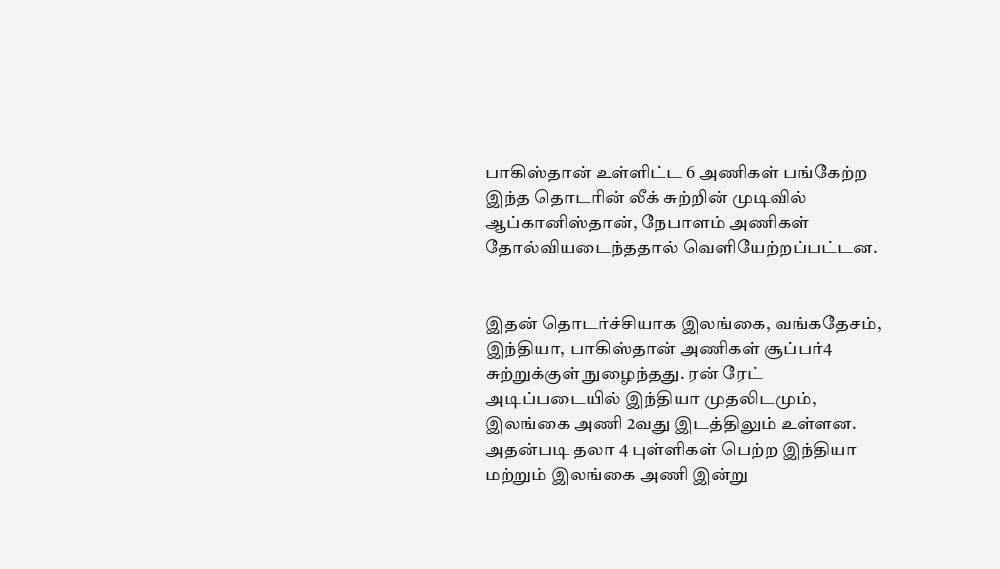பாகிஸ்தான் உள்ளிட்ட 6 அணிகள் பங்கேற்ற இந்த தொடரின் லீக் சுற்றின் முடிவில் ஆப்கானிஸ்தான், நேபாளம் அணிகள் தோல்வியடைந்ததால் வெளியேற்றப்பட்டன.


இதன் தொடர்ச்சியாக இலங்கை, வங்கதேசம், இந்தியா, பாகிஸ்தான் அணிகள் சூப்பர்4 சுற்றுக்குள் நுழைந்தது. ரன் ரேட் அடிப்படையில் இந்தியா முதலிடமும், இலங்கை அணி 2வது இடத்திலும் உள்ளன. அதன்படி தலா 4 புள்ளிகள் பெற்ற இந்தியா மற்றும் இலங்கை அணி இன்று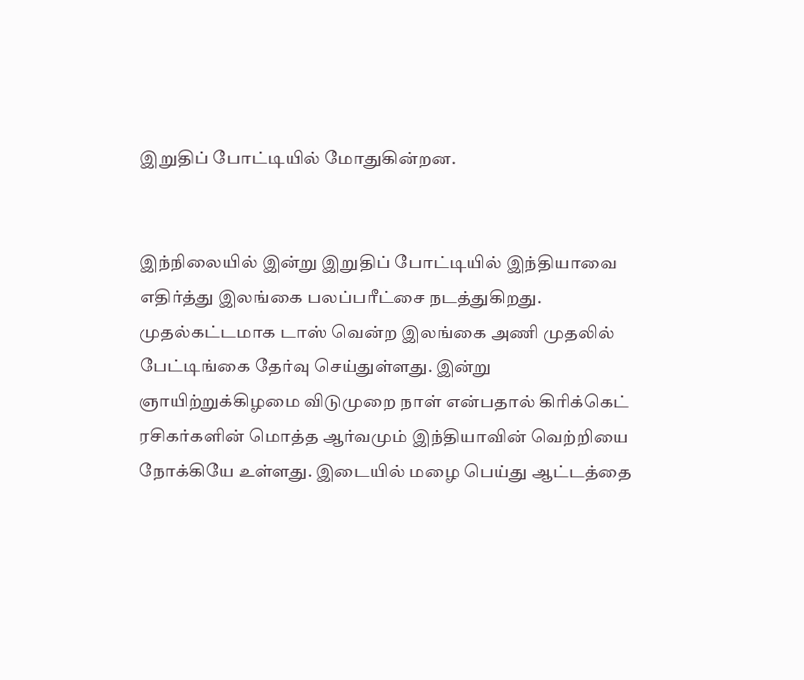இறுதிப் போட்டியில் மோதுகின்றன.


இந்நிலையில் இன்று இறுதிப் போட்டியில் இந்தியாவை எதிர்த்து இலங்கை பலப்பரீட்சை நடத்துகிறது. முதல்கட்டமாக டாஸ் வென்ற இலங்கை அணி முதலில் பேட்டிங்கை தேர்வு செய்துள்ளது. இன்று ஞாயிற்றுக்கிழமை விடுமுறை நாள் என்பதால் கிரிக்கெட் ரசிகர்களின் மொத்த ஆர்வமும் இந்தியாவின் வெற்றியை நோக்கியே உள்ளது. இடையில் மழை பெய்து ஆட்டத்தை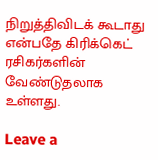நிறுத்திவிடக் கூடாது என்பதே கிரிக்கெட் ரசிகர்களின் வேண்டுதலாக உள்ளது.

Leave a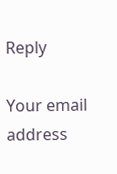Reply

Your email address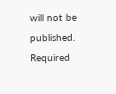will not be published. Required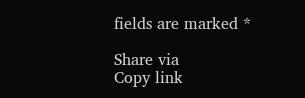fields are marked *

Share via
Copy link